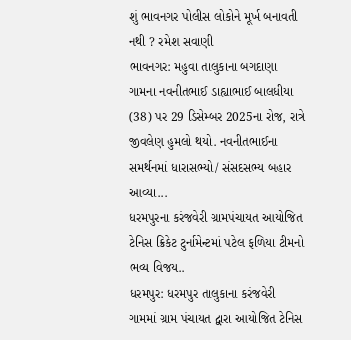શું ભાવનગર પોલીસ લોકોને મૂર્ખ બનાવતી નથી ? રમેશ સવાણી
ભાવનગર: મહુવા તાલુકાના બગદાણા ગામના નવનીતભાઈ ડાહ્યાભાઈ બાલધીયા (38) પર 29 ડિસેમ્બર 2025ના રોજ, રાત્રે જીવલેણ હુમલો થયો. નવનીતભાઈના સમર્થનમાં ધારાસભ્યો/ સંસદસભ્ય બહાર આવ્યા...
ધરમપુરના કરંજવેરી ગ્રામપંચાયત આયોજિત ટેનિસ ક્રિકેટ ટુર્નામેન્ટમાં પટેલ ફળિયા ટીમનો ભવ્ય વિજય..
ધરમપુર: ધરમપુર તાલુકાના કરંજવેરી ગામમાં ગ્રામ પંચાયત દ્વારા આયોજિત ટેનિસ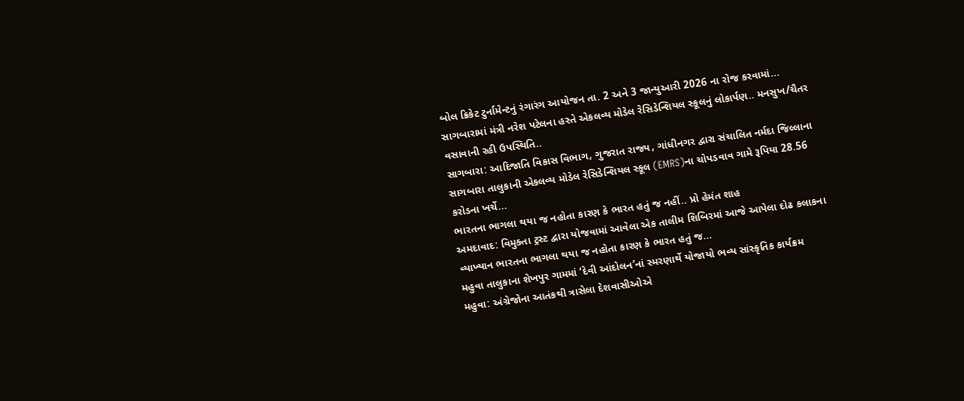બોલ ક્રિકેટ ટુર્નામેન્ટનું રંગારંગ આયોજન તા. 2 અને 3 જાન્યુઆરી 2026 ના રોજ કરવામાં...
સાગબારામાં મંત્રી નરેશ પટેલના હસ્તે એકલવ્ય મોડેલ રેસિડેન્શિયલ સ્કૂલનું લોકાર્પણ.. મનસુખ/ચૈતર વસાવાની રહી ઉપસ્થિતિ..
સાગબારા: આદિજાતિ વિકાસ વિભાગ, ગુજરાત રાજ્ય, ગાંધીનગર દ્વારા સંચાલિત નર્મદા જિલ્લાના સાગબારા તાલુકાની એકલવ્ય મોડેલ રેસિડેન્શિયલ સ્કૂલ (EMRS)ના ચોપડવાવ ગામે રૂપિયા 28.56 કરોડના ખર્ચે...
ભારતના ભાગલા થયા જ નહોતા કારણ કે ભારત હતું જ નહીં.. પ્રો હેમંત શાહ
અમદાવાદ: વિમુક્તા ટ્રસ્ટ દ્વારા યોજવામાં આવેલા એક તાલીમ શિબિરમાં આજે આપેલા દોઢ કલાકના વ્યાખ્યાન ભારતના ભાગલા થયા જ નહોતા કારણ કે ભારત હતું જ...
મહુવા તાલુકાના શેખપુર ગામમાં ‘દેવી આંદોલન’નાં સ્મરણાર્થે યોજાયો ભવ્ય સાંસ્કૃતિક કાર્યક્રમ
મહુવા: અંગ્રેજોના આતંકથી ત્રાસેલા દેશવાસીઓએ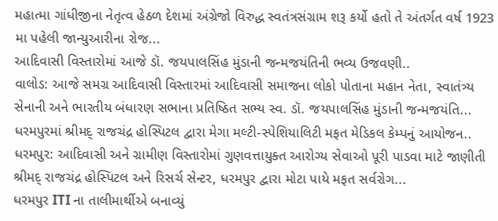મહાત્મા ગાંધીજીના નેતૃત્વ હેઠળ દેશમાં અંગ્રેજો વિરુદ્ધ સ્વતંત્રસંગ્રામ શરૂ કર્યો હતો તે અંતર્ગત વર્ષ 1923 મા પહેલી જાન્યુઆરીના રોજ...
આદિવાસી વિસ્તારોમાં આજે ડૉ. જયપાલસિંહ મુંડાની જન્મજયંતિની ભવ્ય ઉજવણી..
વાલોડ: આજે સમગ્ર આદિવાસી વિસ્તારમાં આદિવાસી સમાજના લોકો પોતાના મહાન નેતા, સ્વાતંત્ર્ય સેનાની અને ભારતીય બંધારણ સભાના પ્રતિષ્ઠિત સભ્ય સ્વ. ડૉ. જયપાલસિંહ મુંડાની જન્મજયંતિ...
ધરમપુરમાં શ્રીમદ્ રાજચંદ્ર હોસ્પિટલ દ્વારા મેગા મલ્ટી-સ્પેશિયાલિટી મફત મેડિકલ કેમ્પનું આયોજન..
ધરમપુર: આદિવાસી અને ગ્રામીણ વિસ્તારોમાં ગુણવત્તાયુક્ત આરોગ્ય સેવાઓ પૂરી પાડવા માટે જાણીતી શ્રીમદ્ રાજચંદ્ર હોસ્પિટલ અને રિસર્ચ સેન્ટર, ધરમપુર દ્વારા મોટા પાયે મફત સર્વરોગ...
ધરમપુર ITI ના તાલીમાર્થીએ બનાવ્યું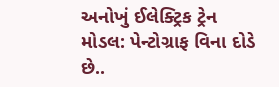અનોખું ઈલેક્ટ્રિક ટ્રેન મોડલ: પેન્ટોગ્રાફ વિના દોડે છે..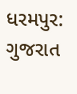ધરમપુર: ગુજરાત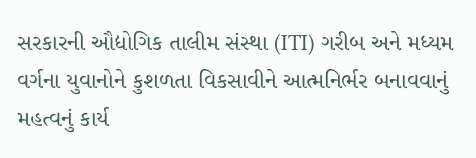સરકારની ઔદ્યોગિક તાલીમ સંસ્થા (ITI) ગરીબ અને મધ્યમ વર્ગના યુવાનોને કુશળતા વિકસાવીને આત્મનિર્ભર બનાવવાનું મહત્વનું કાર્ય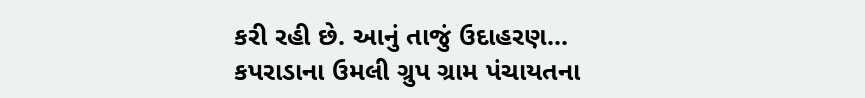કરી રહી છે. આનું તાજું ઉદાહરણ...
કપરાડાના ઉમલી ગ્રુપ ગ્રામ પંચાયતના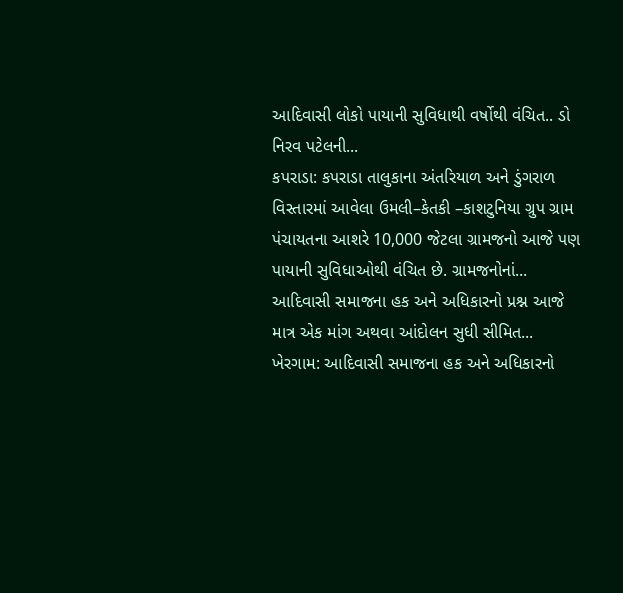આદિવાસી લોકો પાયાની સુવિધાથી વર્ષોથી વંચિત.. ડો નિરવ પટેલની...
કપરાડા: કપરાડા તાલુકાના અંતરિયાળ અને ડુંગરાળ વિસ્તારમાં આવેલા ઉમલી–કેતકી –કાશટુનિયા ગ્રુપ ગ્રામ પંચાયતના આશરે 10,000 જેટલા ગ્રામજનો આજે પણ પાયાની સુવિધાઓથી વંચિત છે. ગ્રામજનોનાં...
આદિવાસી સમાજના હક અને અધિકારનો પ્રશ્ન આજે માત્ર એક માંગ અથવા આંદોલન સુધી સીમિત...
ખેરગામ: આદિવાસી સમાજના હક અને અધિકારનો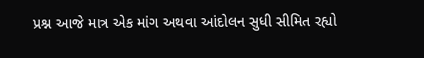પ્રશ્ન આજે માત્ર એક માંગ અથવા આંદોલન સુધી સીમિત રહ્યો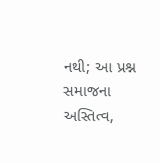નથી; આ પ્રશ્ન સમાજના અસ્તિત્વ,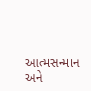આત્મસન્માન અને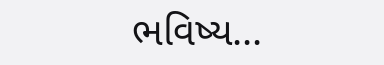ભવિષ્ય...